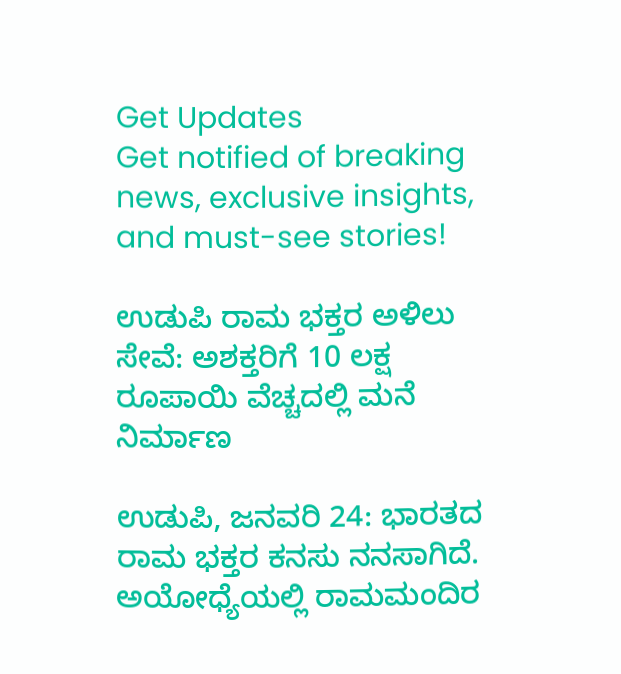Get Updates
Get notified of breaking news, exclusive insights, and must-see stories!

ಉಡುಪಿ ರಾಮ ಭಕ್ತರ ಅಳಿಲು ಸೇವೆ: ಅಶಕ್ತರಿಗೆ 10 ಲಕ್ಷ ರೂಪಾಯಿ ವೆಚ್ಚದಲ್ಲಿ ಮನೆ ನಿರ್ಮಾಣ

ಉಡುಪಿ, ಜನವರಿ 24: ಭಾರತದ ರಾಮ ಭಕ್ತರ ಕನಸು ನನಸಾಗಿದೆ. ಅಯೋಧ್ಯೆಯಲ್ಲಿ ರಾಮಮಂದಿರ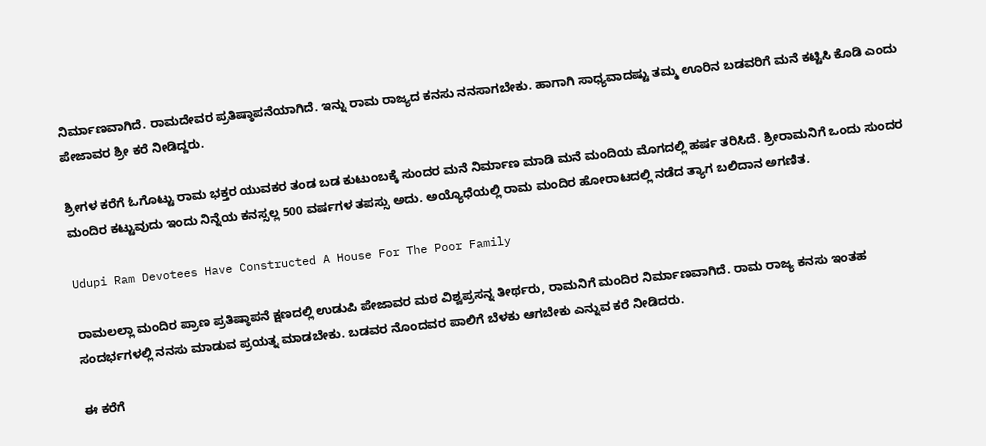ನಿರ್ಮಾಣವಾಗಿದೆ. ರಾಮದೇವರ ಪ್ರತಿಷ್ಠಾಪನೆಯಾಗಿದೆ. ಇನ್ನು ರಾಮ ರಾಜ್ಯದ ಕನಸು ನನಸಾಗಬೇಕು. ಹಾಗಾಗಿ ಸಾಧ್ಯವಾದಷ್ಟು ತಮ್ಮ ಊರಿನ ಬಡವರಿಗೆ ಮನೆ ಕಟ್ಟಿಸಿ ಕೊಡಿ ಎಂದು ಪೇಜಾವರ ಶ್ರೀ ಕರೆ ನೀಡಿದ್ದರು.

ಶ್ರೀಗಳ ಕರೆಗೆ ಓಗೊಟ್ಟು ರಾಮ ಭಕ್ತರ ಯುವಕರ ತಂಡ ಬಡ ಕುಟುಂಬಕ್ಕೆ ಸುಂದರ ಮನೆ ನಿರ್ಮಾಣ ಮಾಡಿ ಮನೆ ಮಂದಿಯ ಮೊಗದಲ್ಲಿ ಹರ್ಷ ತರಿಸಿದೆ. ಶ್ರೀರಾಮನಿಗೆ ಒಂದು ಸುಂದರ ಮಂದಿರ ಕಟ್ಟುವುದು ಇಂದು ನಿನ್ನೆಯ ಕನಸ್ಸಲ್ಲ 500 ವರ್ಷಗಳ ತಪಸ್ಸು ಅದು. ಅಯ್ಯೊಧೆಯಲ್ಲಿ ರಾಮ ಮಂದಿರ ಹೋರಾಟದಲ್ಲಿ ನಡೆದ ತ್ಯಾಗ ಬಲಿದಾನ ಅಗಣಿತ.

Udupi Ram Devotees Have Constructed A House For The Poor Family

ರಾಮಲಲ್ಲಾ ಮಂದಿರ ಪ್ರಾಣ ಪ್ರತಿಷ್ಠಾಪನೆ ಕ್ಷಣದಲ್ಲಿ ಉಡುಪಿ ಪೇಜಾವರ ಮಠ ವಿಶ್ವಪ್ರಸನ್ನ ತೀರ್ಥರು, ರಾಮನಿಗೆ ಮಂದಿರ ನಿರ್ಮಾಣವಾಗಿದೆ. ರಾಮ ರಾಜ್ಯ ಕನಸು ಇಂತಹ ಸಂದರ್ಭಗಳಲ್ಲಿ ನನಸು ಮಾಡುವ ಪ್ರಯತ್ನ ಮಾಡಬೇಕು. ಬಡವರ ನೊಂದವರ ಪಾಲಿಗೆ ಬೆಳಕು ಆಗಬೇಕು ಎನ್ನುವ ಕರೆ ನೀಡಿದರು.

ಈ ಕರೆಗೆ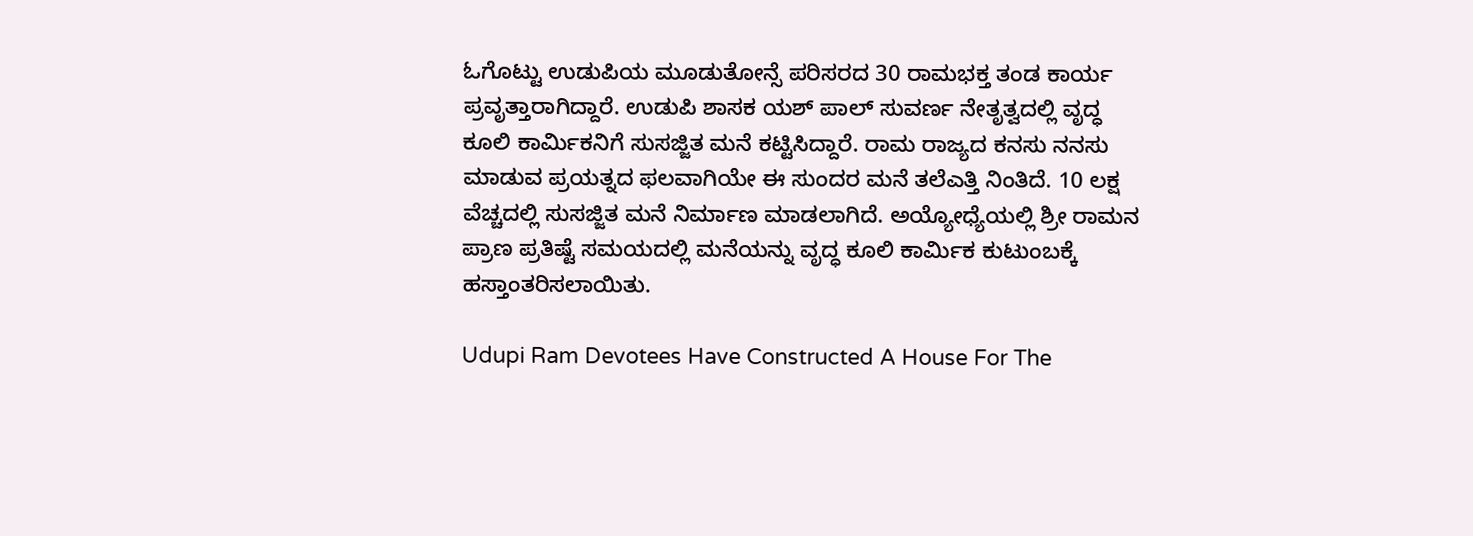ಓಗೊಟ್ಟು ಉಡುಪಿಯ ಮೂಡುತೋನ್ಸೆ ಪರಿಸರದ 30 ರಾಮಭಕ್ತ ತಂಡ ಕಾರ್ಯ ಪ್ರವೃತ್ತಾರಾಗಿದ್ದಾರೆ. ಉಡುಪಿ ಶಾಸಕ ಯಶ್‌ ಪಾಲ್‌ ಸುವರ್ಣ ನೇತೃತ್ವದಲ್ಲಿ ವೃದ್ಧ ಕೂಲಿ ಕಾರ್ಮಿಕನಿಗೆ ಸುಸಜ್ಜಿತ ಮನೆ ಕಟ್ಟಿಸಿದ್ದಾರೆ. ರಾಮ ರಾಜ್ಯದ ಕನಸು ನನಸು ಮಾಡುವ ಪ್ರಯತ್ನದ ಫಲವಾಗಿಯೇ ಈ ಸುಂದರ ಮನೆ ತಲೆಎತ್ತಿ ನಿಂತಿದೆ. 10 ಲಕ್ಷ ವೆಚ್ಚದಲ್ಲಿ ಸುಸಜ್ಜಿತ ಮನೆ ನಿರ್ಮಾಣ ಮಾಡಲಾಗಿದೆ. ಅಯ್ಯೋಧ್ಯೆಯಲ್ಲಿ ಶ್ರೀ ರಾಮನ ಪ್ರಾಣ ಪ್ರತಿಷ್ಟೆ ಸಮಯದಲ್ಲಿ ಮನೆಯನ್ನು ವೃದ್ಧ ಕೂಲಿ ಕಾರ್ಮಿಕ ಕುಟುಂಬಕ್ಕೆ ಹಸ್ತಾಂತರಿಸಲಾಯಿತು.

Udupi Ram Devotees Have Constructed A House For The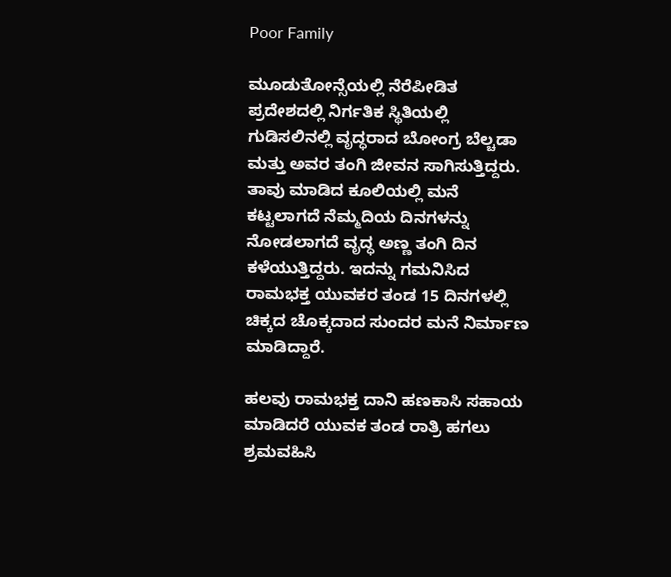Poor Family

ಮೂಡುತೋನ್ಸೆಯಲ್ಲಿ ನೆರೆಪೀಡಿತ ಪ್ರದೇಶದಲ್ಲಿ ನಿರ್ಗತಿಕ ಸ್ಥಿತಿಯಲ್ಲಿ ಗುಡಿಸಲಿನಲ್ಲಿ ವೃದ್ಧರಾದ ಬೋಂಗ್ರ ಬೆಲ್ಚಡಾ ಮತ್ತು ಅವರ ತಂಗಿ ಜೀವನ ಸಾಗಿಸುತ್ತಿದ್ದರು. ತಾವು ಮಾಡಿದ ಕೂಲಿಯಲ್ಲಿ ಮನೆ ಕಟ್ಟಲಾಗದೆ ನೆಮ್ಮದಿಯ ದಿನಗಳನ್ನು ನೋಡಲಾಗದೆ ವೃದ್ಧ ಅಣ್ಣ ತಂಗಿ ದಿನ ಕಳೆಯುತ್ತಿದ್ದರು. ಇದನ್ನು ಗಮನಿಸಿದ ರಾಮಭಕ್ತ ಯುವಕರ ತಂಡ 15 ದಿನಗಳಲ್ಲಿ ಚಿಕ್ಕದ ಚೊಕ್ಕದಾದ ಸುಂದರ ಮನೆ ನಿರ್ಮಾಣ ಮಾಡಿದ್ದಾರೆ.

ಹಲವು ರಾಮಭಕ್ತ ದಾನಿ ಹಣಕಾಸಿ ಸಹಾಯ ಮಾಡಿದರೆ ಯುವಕ ತಂಡ ರಾತ್ರಿ ಹಗಲು ಶ್ರಮವಹಿಸಿ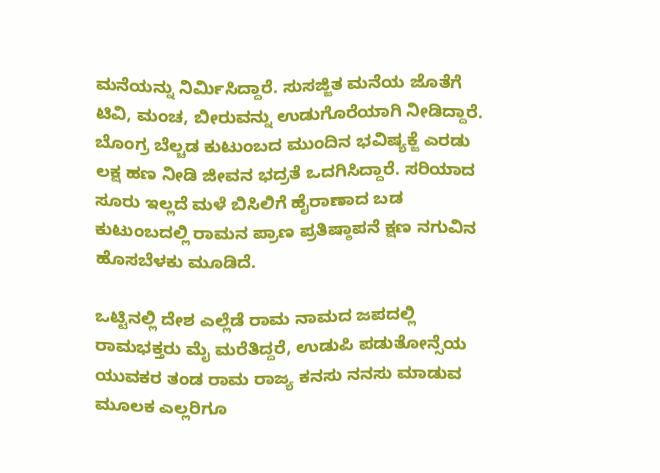ಮನೆಯನ್ನು ನಿರ್ಮಿಸಿದ್ದಾರೆ. ಸುಸಜ್ಜಿತ ಮನೆಯ ಜೊತೆಗೆ ಟಿವಿ, ಮಂಚ, ಬೀರುವನ್ನು ಉಡುಗೊರೆಯಾಗಿ ನೀಡಿದ್ದಾರೆ. ಬೊಂಗ್ರ ಬೆಲ್ಚಡ ಕುಟುಂಬದ ಮುಂದಿನ ಭವಿಷ್ಯಕ್ಜೆ ಎರಡು ಲಕ್ಷ ಹಣ ನೀಡಿ ಜೀವನ ಭದ್ರತೆ ಒದಗಿಸಿದ್ದಾರೆ. ಸರಿಯಾದ ಸೂರು ಇಲ್ಲದೆ ಮಳೆ ಬಿಸಿಲಿಗೆ ಹೈರಾಣಾದ ಬಡ ಕುಟುಂಬದಲ್ಲಿ ರಾಮನ ಪ್ರಾಣ ಪ್ರತಿಷ್ಠಾಪನೆ ಕ್ಷಣ ನಗುವಿನ ಹೊಸಬೆಳಕು ಮೂಡಿದೆ.

ಒಟ್ಟಿನಲ್ಲಿ‌ ದೇಶ ಎಲ್ಲೆಡೆ ರಾಮ ನಾಮದ ಜಪದಲ್ಲಿ ರಾಮಭಕ್ತರು ಮೈ ಮರೆತಿದ್ದರೆ, ಉಡುಪಿ ಪಡುತೋನ್ಸೆಯ ಯುವಕರ ತಂಡ ರಾಮ ರಾಜ್ಯ ಕನಸು ನನಸು ಮಾಡುವ ಮೂಲಕ ಎಲ್ಲರಿಗೂ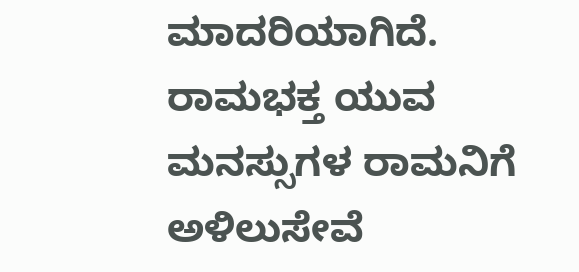ಮಾದರಿಯಾಗಿದೆ. ರಾಮಭಕ್ತ ಯುವ ಮನಸ್ಸುಗಳ ರಾಮನಿಗೆ ಅಳಿಲುಸೇವೆ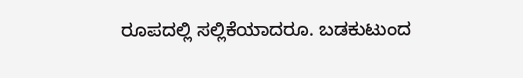ರೂಪದಲ್ಲಿ ಸಲ್ಲಿಕೆಯಾದರೂ. ಬಡಕುಟುಂದ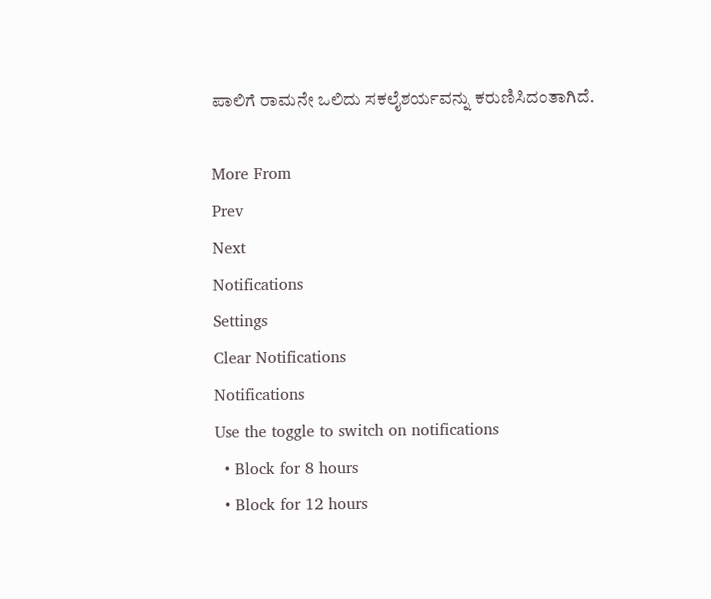ಪಾಲಿಗೆ ರಾಮನೇ ಒಲಿದು ಸಕಲೈಶರ್ಯವನ್ನು ಕರುಣಿಸಿದಂತಾಗಿದೆ.

More From
Prev
Next
Notifications
Settings
Clear Notifications
Notifications
Use the toggle to switch on notifications
  • Block for 8 hours
  • Block for 12 hours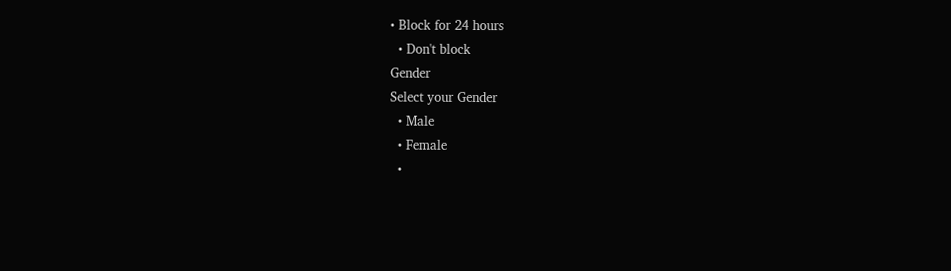• Block for 24 hours
  • Don't block
Gender
Select your Gender
  • Male
  • Female
  •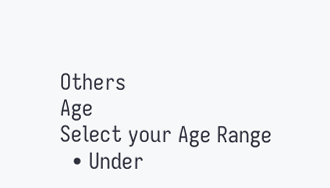Others
Age
Select your Age Range
  • Under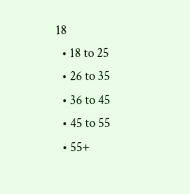18
  • 18 to 25
  • 26 to 35
  • 36 to 45
  • 45 to 55
  • 55+